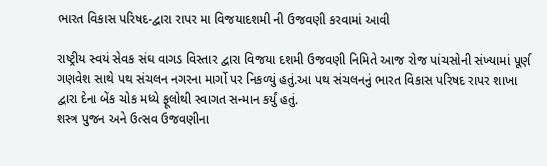ભારત વિકાસ પરિષદ-દ્વારા રાપર મા વિજયાદશમી ની ઉજવણી કરવામાં આવી

રાષ્ટ્રીય સ્વયં સેવક સંઘ વાગડ વિસ્તાર દ્વારા વિજયા દશમી ઉજવણી નિમિતે આજ રોજ પાંચસોની સંખ્યામાં પૂર્ણ ગણવેશ સાથે પથ સંચલન નગરના માર્ગો પર નિકળ્યું હતું.આ પથ સંચલનનું ભારત વિકાસ પરિષદ રાપર શાખા દ્વારા દેના બેંક ચોક મધ્યે ફૂલોથી સ્વાગત સન્માન કર્યું હતું.
શસ્ત્ર પુજન અને ઉત્સવ ઉજવણીના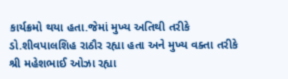કાર્યક્રમો થયા હતા.જેમાં મુખ્ય અતિથી તરીકે ડો.શીવપાલશિહ રાઠૌર રહ્યા હતા અને મુખ્ય વક્તા તરીકે શ્રી મહેશભાઈ ઓઝા રહ્યા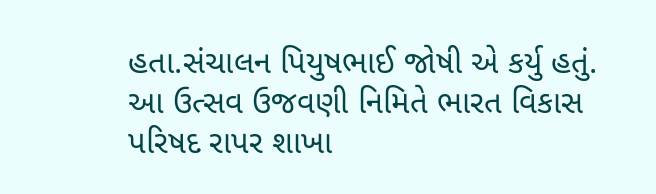હતા.સંચાલન પિયુષભાઈ જોષી એ કર્યુ હતું.
આ ઉત્સવ ઉજવણી નિમિતે ભારત વિકાસ પરિષદ રાપર શાખા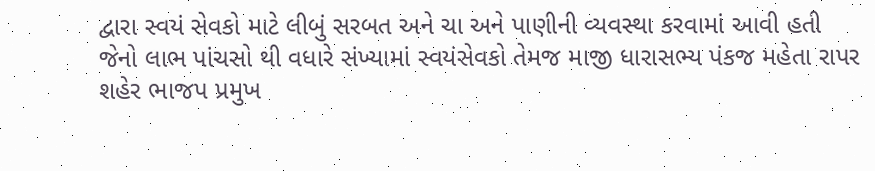દ્વારા સ્વયં સેવકો માટે લીબું સરબત અને ચા અને પાણીની વ્યવસ્થા કરવામાં આવી હતી જેનો લાભ પાંચસો થી વધારે સંખ્યામાં સ્વયંસેવકો તેમજ માજી ધારાસભ્ય પંકજ મહેતા રાપર શહેર ભાજપ પ્રમુખ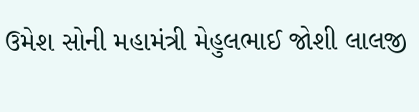ઉમેશ સોની મહામંત્રી મેહુલભાઈ જોશી લાલજી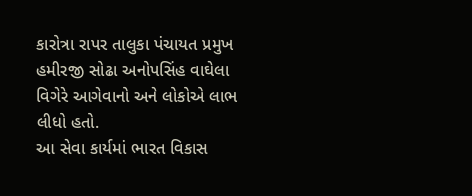કારોત્રા રાપર તાલુકા પંચાયત પ્રમુખ હમીરજી સોઢા અનોપસિંહ વાઘેલા વિગેરે આગેવાનો અને લોકોએ લાભ લીધો હતો.
આ સેવા કાર્યમાં ભારત વિકાસ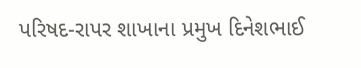પરિષદ-રાપર શાખાના પ્રમુખ દિનેશભાઈ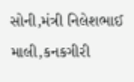સોની,મંત્રી નિલેશભાઈ માલી,કનકગીરી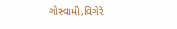ગોસ્વામી,વિગેરે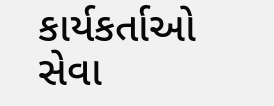કાર્યકર્તાઓ સેવા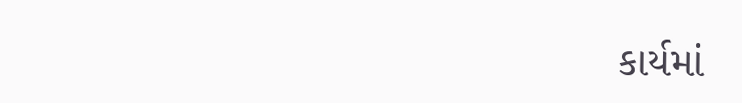કાર્યમાં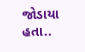જોડાયા હતા..